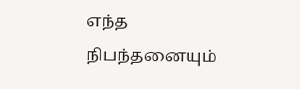எந்த நிபந்தனையும்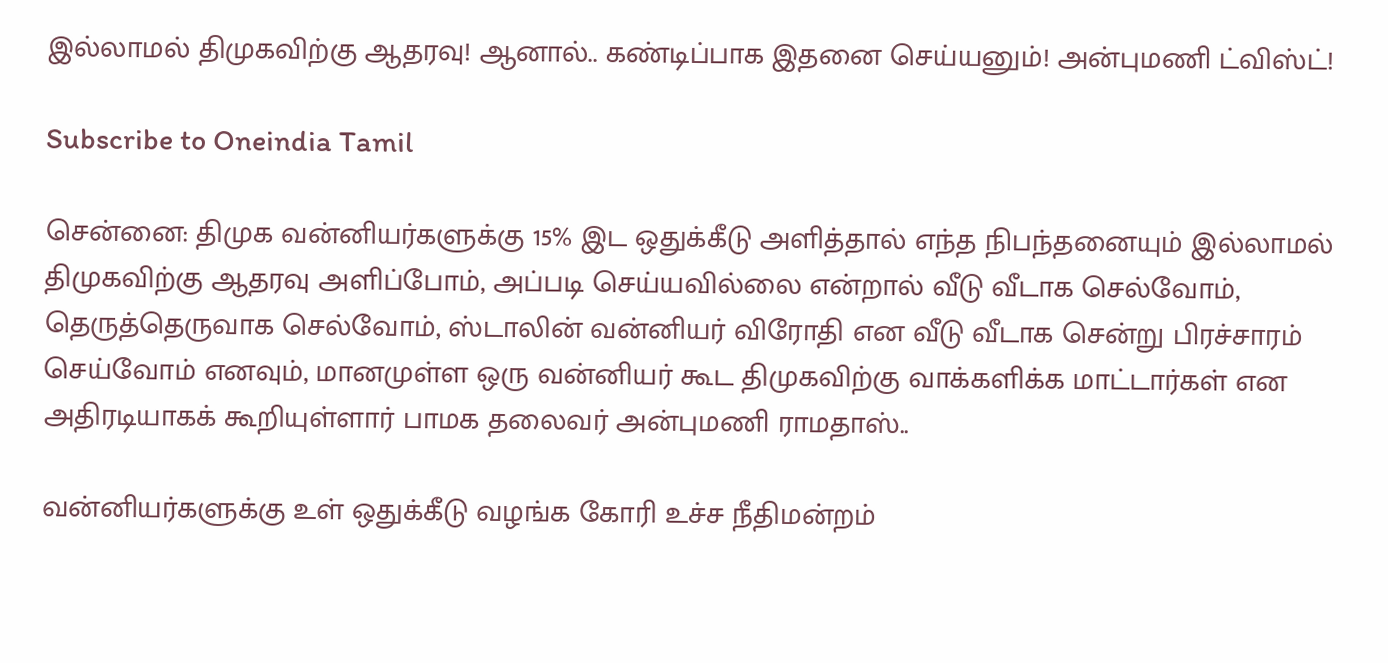இல்லாமல் திமுகவிற்கு ஆதரவு! ஆனால்.. கண்டிப்பாக இதனை செய்யனும்! அன்புமணி ட்விஸ்ட்!

Subscribe to Oneindia Tamil

சென்னை: திமுக வன்னியர்களுக்கு 15% இட ஒதுக்கீடு அளித்தால் எந்த நிபந்தனையும் இல்லாமல்
திமுகவிற்கு ஆதரவு அளிப்போம், அப்படி செய்யவில்லை என்றால் வீடு வீடாக செல்வோம், தெருத்தெருவாக செல்வோம், ஸ்டாலின் வன்னியர் விரோதி என வீடு வீடாக சென்று பிரச்சாரம் செய்வோம் எனவும், மானமுள்ள ஒரு வன்னியர் கூட திமுகவிற்கு வாக்களிக்க மாட்டார்கள் என அதிரடியாகக் கூறியுள்ளார் பாமக தலைவர் அன்புமணி ராமதாஸ்..

வன்னியர்களுக்கு உள் ஒதுக்கீடு வழங்க கோரி உச்ச நீதிமன்றம்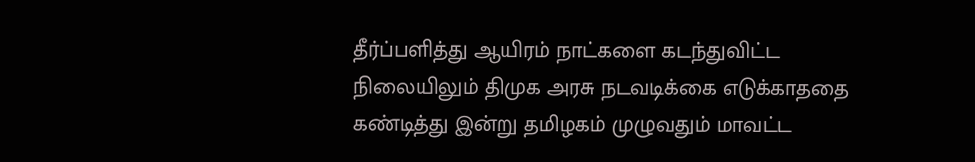தீர்ப்பளித்து ஆயிரம் நாட்களை கடந்துவிட்ட நிலையிலும் திமுக அரசு நடவடிக்கை எடுக்காததை கண்டித்து இன்று தமிழகம் முழுவதும் மாவட்ட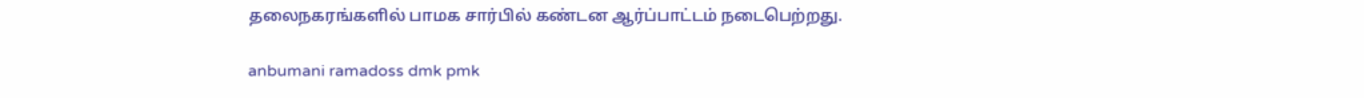தலைநகரங்களில் பாமக சார்பில் கண்டன ஆர்ப்பாட்டம் நடைபெற்றது.

anbumani ramadoss dmk pmk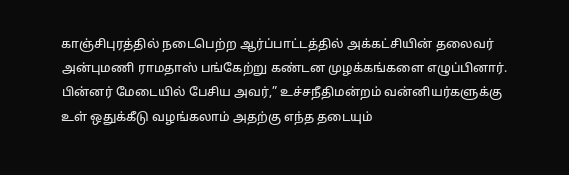காஞ்சிபுரத்தில் நடைபெற்ற ஆர்ப்பாட்டத்தில் அக்கட்சியின் தலைவர் அன்புமணி ராமதாஸ் பங்கேற்று கண்டன முழக்கங்களை எழுப்பினார். பின்னர் மேடையில் பேசிய அவர்,” உச்சநீதிமன்றம் வன்னியர்களுக்கு உள் ஒதுக்கீடு வழங்கலாம் அதற்கு எந்த தடையும்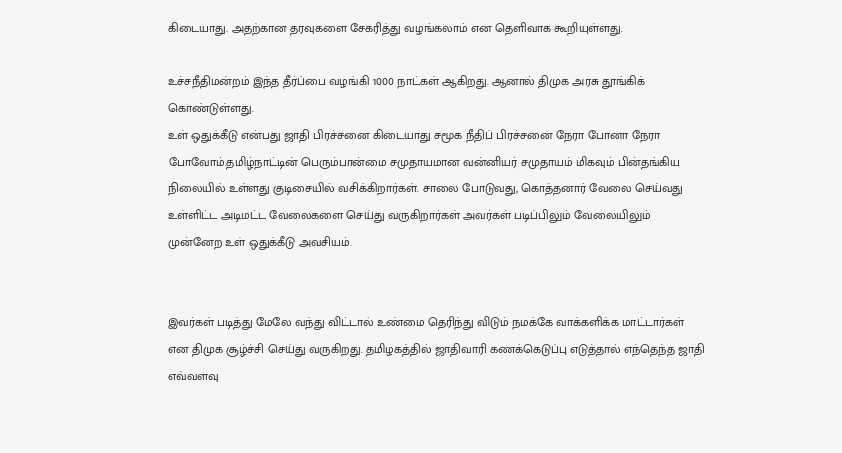கிடையாது. அதற்கான தரவுகளை சேகரித்து வழங்கலாம் என தெளிவாக கூறியுள்ளது.

உச்சநீதிமன்றம் இந்த தீர்ப்பை வழங்கி 1000 நாட்கள் ஆகிறது. ஆனால் திமுக அரசு தூங்கிக் கொண்டுள்ளது.
உள் ஒதுக்கீடு என்பது ஜாதி பிரச்சனை கிடையாது சமூக நீதிப் பிரச்சனை நேரா போனா நேரா போவோம்.தமிழ்நாட்டின் பெரும்பான்மை சமுதாயமான வன்னியர் சமுதாயம் மிகவும் பின்தங்கிய நிலையில் உள்ளது குடிசையில் வசிக்கிறார்கள். சாலை போடுவது, கொத்தனார் வேலை செய்வது உள்ளிட்ட அடிமட்ட வேலைகளை செய்து வருகிறார்கள் அவர்கள் படிப்பிலும் வேலையிலும் முன்னேற உள் ஒதுக்கீடு அவசியம்.


இவர்கள் படித்து மேலே வந்து விட்டால் உண்மை தெரிந்து விடும் நமக்கே வாக்களிக்க மாட்டார்கள் என திமுக சூழ்ச்சி செய்து வருகிறது. தமிழகத்தில் ஜாதிவாரி கணக்கெடுப்பு எடுத்தால் எந்தெந்த ஜாதி எவ்வளவு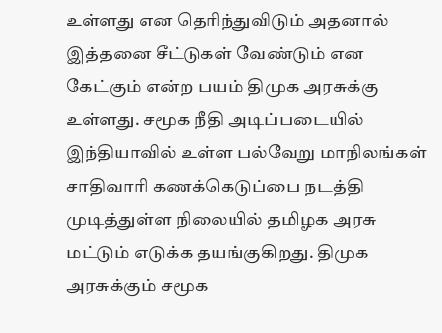உள்ளது என தெரிந்துவிடும் அதனால் இத்தனை சீட்டுகள் வேண்டும் என கேட்கும் என்ற பயம் திமுக அரசுக்கு உள்ளது. சமூக நீதி அடிப்படையில் இந்தியாவில் உள்ள பல்வேறு மாநிலங்கள் சாதிவாரி கணக்கெடுப்பை நடத்தி முடித்துள்ள நிலையில் தமிழக அரசு மட்டும் எடுக்க தயங்குகிறது. திமுக அரசுக்கும் சமூக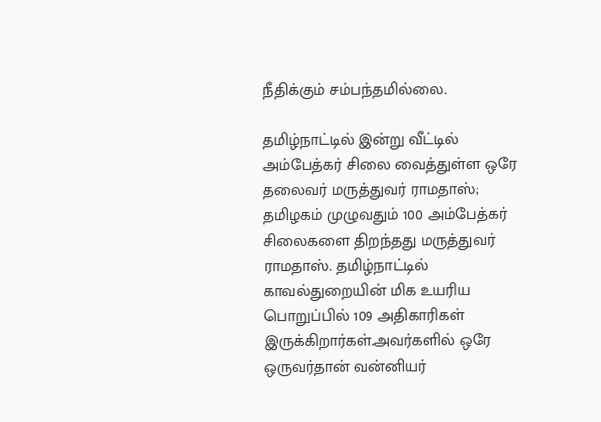நீதிக்கும் சம்பந்தமில்லை.

தமிழ்நாட்டில் இன்று வீட்டில் அம்பேத்கர் சிலை வைத்துள்ள ஒரே தலைவர் மருத்துவர் ராமதாஸ்; தமிழகம் முழுவதும் 100 அம்பேத்கர் சிலைகளை திறந்தது மருத்துவர் ராமதாஸ். தமிழ்நாட்டில் காவல்துறையின் மிக உயரிய பொறுப்பில் 109 அதிகாரிகள் இருக்கிறார்கள்.அவர்களில் ஒரே ஒருவர்தான் வன்னியர்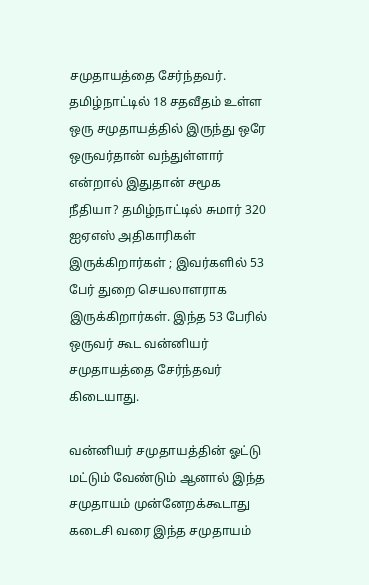சமுதாயத்தை சேர்ந்தவர். தமிழ்நாட்டில் 18 சதவீதம் உள்ள ஒரு சமுதாயத்தில் இருந்து ஒரே ஒருவர்தான் வந்துள்ளார் என்றால் இதுதான் சமூக நீதியா? தமிழ்நாட்டில் சுமார் 320 ஐஏஎஸ் அதிகாரிகள் இருக்கிறார்கள் ; இவர்களில் 53 பேர் துறை செயலாளராக இருக்கிறார்கள். இந்த 53 பேரில் ஒருவர் கூட வன்னியர் சமுதாயத்தை சேர்ந்தவர் கிடையாது.

வன்னியர் சமுதாயத்தின் ஓட்டு மட்டும் வேண்டும் ஆனால் இந்த சமுதாயம் முன்னேறக்கூடாது கடைசி வரை இந்த சமுதாயம்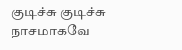குடிச்சு குடிச்சு நாசமாகவே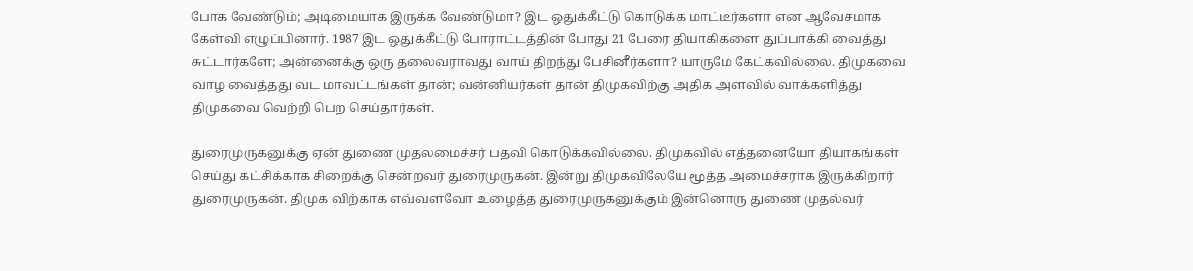போக வேண்டும்; அடிமையாக இருக்க வேண்டுமா? இட ஒதுக்கீட்டு கொடுக்க மாட்டீர்களா என ஆவேசமாக கேள்வி எழுப்பினார். 1987 இட ஒதுக்கீட்டு போராட்டத்தின் போது 21 பேரை தியாகிகளை துப்பாக்கி வைத்து சுட்டார்களே; அன்னைக்கு ஒரு தலைவராவது வாய் திறந்து பேசினீர்களா? யாருமே கேட்கவில்லை. திமுகவை வாழ வைத்தது வட மாவட்டங்கள் தான்; வன்னியர்கள் தான் திமுகவிற்கு அதிக அளவில் வாக்களித்து திமுகவை வெற்றி பெற செய்தார்கள்.

துரைமுருகனுக்கு ஏன் துணை முதலமைச்சர் பதவி கொடுக்கவில்லை. திமுகவில் எத்தனையோ தியாகங்கள் செய்து கட்சிக்காக சிறைக்கு சென்றவர் துரைமுருகன். இன்று திமுகவிலேயே மூத்த அமைச்சராக இருக்கிறார் துரைமுருகன். திமுக விற்காக எவ்வளவோ உழைத்த துரைமுருகனுக்கும் இன்னொரு துணை முதல்வர்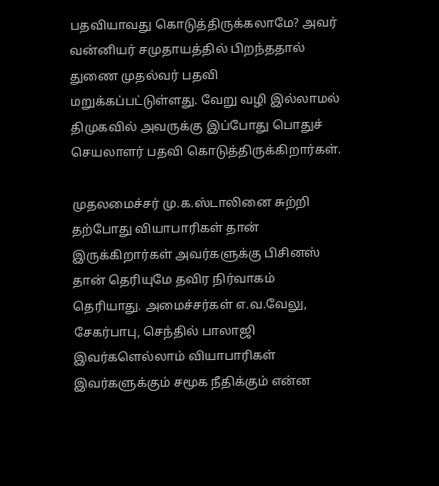பதவியாவது கொடுத்திருக்கலாமே? அவர் வன்னியர் சமுதாயத்தில் பிறந்ததால் துணை முதல்வர் பதவி மறுக்கப்பட்டுள்ளது. வேறு வழி இல்லாமல் திமுகவில் அவருக்கு இப்போது பொதுச் செயலாளர் பதவி கொடுத்திருக்கிறார்கள்.

முதலமைச்சர் மு.க.ஸ்டாலினை சுற்றி தற்போது வியாபாரிகள் தான் இருக்கிறார்கள் அவர்களுக்கு பிசினஸ் தான் தெரியுமே தவிர நிர்வாகம் தெரியாது. அமைச்சர்கள் எ.வ.வேலு, சேகர்பாபு, செந்தில் பாலாஜி இவர்களெல்லாம் வியாபாரிகள் இவர்களுக்கும் சமூக நீதிக்கும் என்ன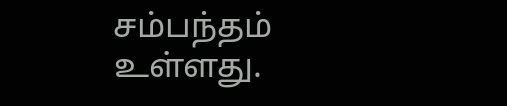சம்பந்தம் உள்ளது.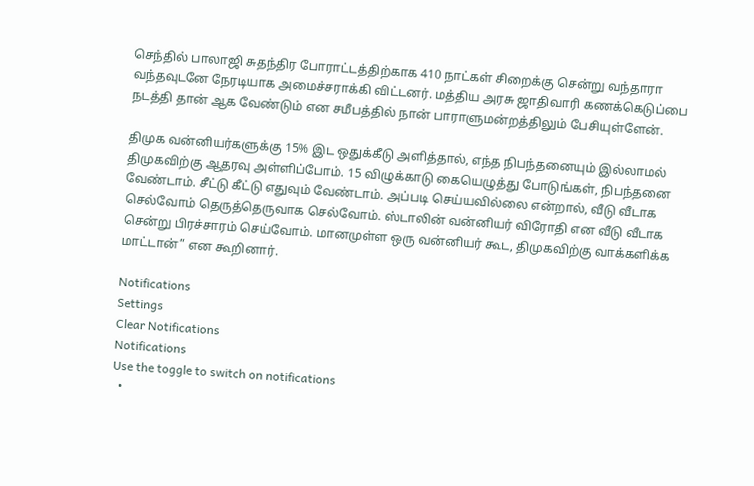செந்தில் பாலாஜி சுதந்திர போராட்டத்திற்காக 410 நாட்கள் சிறைக்கு சென்று வந்தாரா வந்தவுடனே நேரடியாக அமைச்சராக்கி விட்டனர். மத்திய அரசு ஜாதிவாரி கணக்கெடுப்பை நடத்தி தான் ஆக வேண்டும் என சமீபத்தில் நான் பாராளுமன்றத்திலும் பேசியுள்ளேன்.

திமுக வன்னியர்களுக்கு 15% இட ஒதுக்கீடு அளித்தால், எந்த நிபந்தனையும் இல்லாமல்
திமுகவிற்கு ஆதரவு அள்ளிப்போம். 15 விழுக்காடு கையெழுத்து போடுங்கள், நிபந்தனை வேண்டாம். சீட்டு கீட்டு எதுவும் வேண்டாம். அப்படி செய்யவில்லை என்றால், வீடு வீடாக செல்வோம் தெருத்தெருவாக செல்வோம். ஸ்டாலின் வன்னியர் விரோதி என வீடு வீடாக சென்று பிரச்சாரம் செய்வோம். மானமுள்ள ஒரு வன்னியர் கூட, திமுகவிற்கு வாக்களிக்க மாட்டான்” என கூறினார்.

Notifications
Settings
Clear Notifications
Notifications
Use the toggle to switch on notifications
  •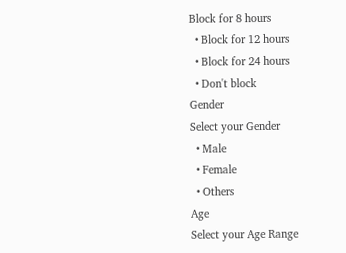Block for 8 hours
  • Block for 12 hours
  • Block for 24 hours
  • Don't block
Gender
Select your Gender
  • Male
  • Female
  • Others
Age
Select your Age Range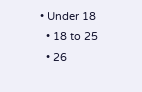• Under 18
  • 18 to 25
  • 26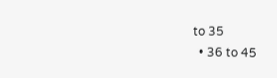to 35
  • 36 to 45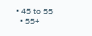• 45 to 55
  • 55+